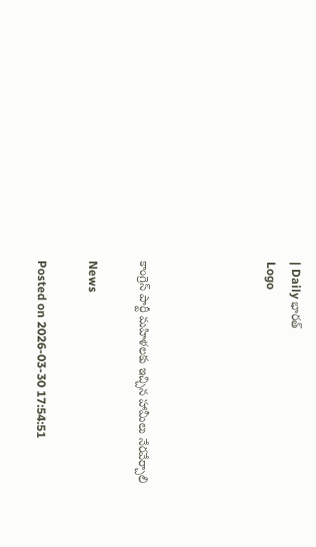| Daily భారత్
Logo




కాంగ్రెస్ పార్టీ మహిళలకు ఇచ్చిన హామీలు నేరవేర్చాలి

News

Posted on 2026-03-30 17:54:51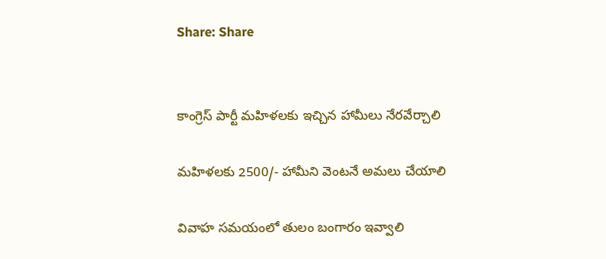Share: Share


కాంగ్రెస్ పార్టీ మహిళలకు ఇచ్చిన హామీలు నేరవేర్చాలి

మహిళలకు 2500/- హామీని వెంటనే అమలు చేయాలి

వివాహ సమయంలో తులం బంగారం ఇవ్వాలి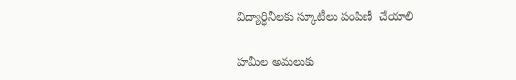విద్యార్ధినీలకు స్కూటీలు పంపిణీ  చేయాలి

హమీల అమలుకు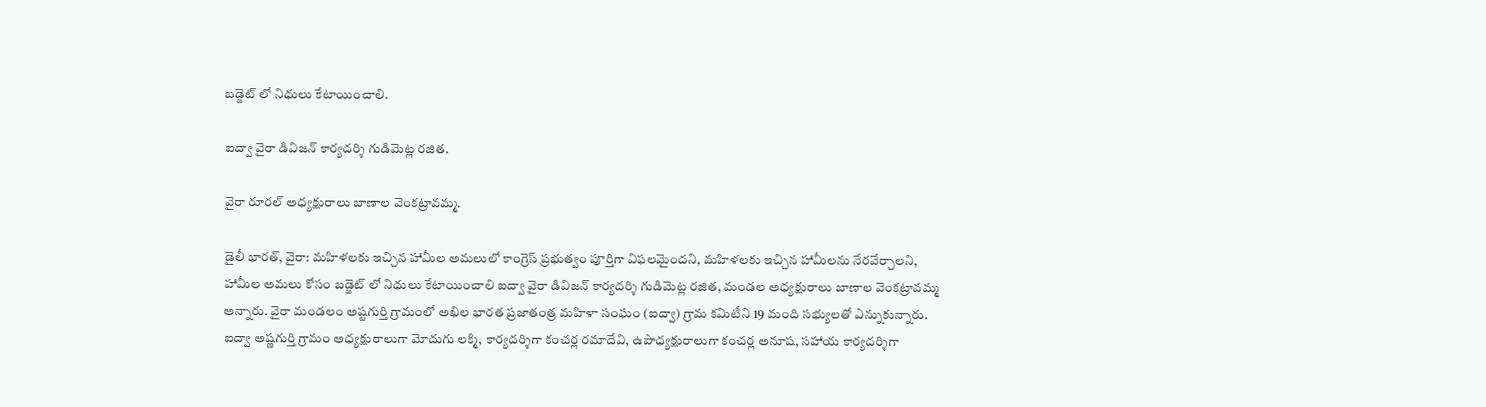బడ్జెట్ లో నిధులు కేటాయించాలి.

ఐద్వా వైరా డివిజన్ కార్యదర్శి గుడిమెట్ల రజిత.

వైరా రూరల్ అధ్యక్షురాలు బాణాల వెంకట్రావమ్మ.

డైలీ భారత్, వైరా: మహిళలకు ఇచ్చిన హామీల అమలులో కాంగ్రెస్‌ ప్రభుత్వం పూర్తిగా విఫలమైందని, మహిళలకు ఇచ్చిన హామీలను నేరవేర్చాలని, హామీల అమలు కోసం బడ్జెట్ లో నిధులు కేటాయించాలి ఐద్వా వైరా డివిజన్ కార్యదర్శి గుడిమెట్ల రజిత, మండల అధ్యక్షురాలు బాణాల వెంకట్రావమ్మ అన్నారు. వైరా మండలం అష్టగుర్తి గ్రామంలో అఖిల భారత ప్రజాతంత్ర మహిళా సంఘం (ఐద్వా) గ్రామ కమిటీని 19 మంది సభ్యులతో ఎన్నుకున్నారు. ఐద్వా అష్ణగుర్తి గ్రామం అధ్యక్షురాలుగా మోదుగు లక్మి, కార్యదర్శిగా కంచర్ల రమాదేవి, ఉపాధ్యక్షురాలుగా కంచర్ల అనూష, సహాయ కార్యదర్శిగా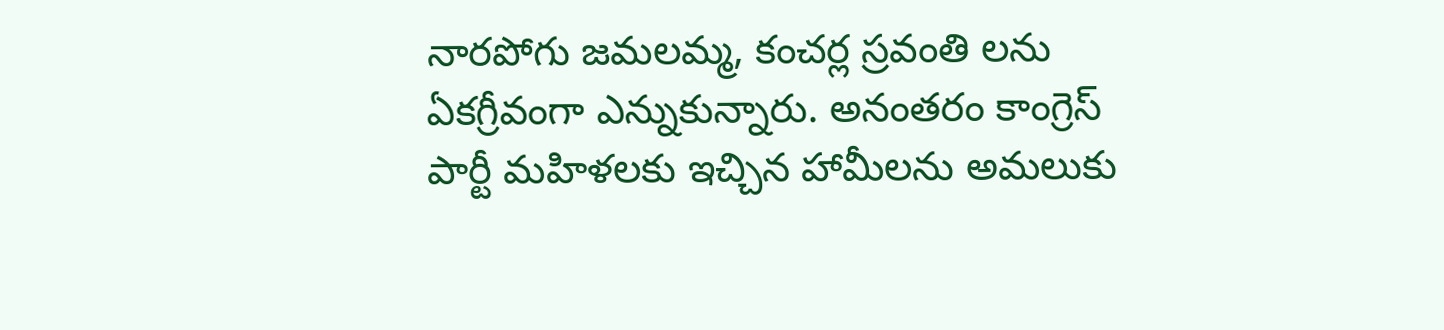నారపోగు జమలమ్మ, కంచర్ల స్రవంతి లను ఏకగ్రీవంగా ఎన్నుకున్నారు. అనంతరం కాంగ్రెస్ పార్టీ మహిళలకు ఇచ్చిన హామీలను అమలుకు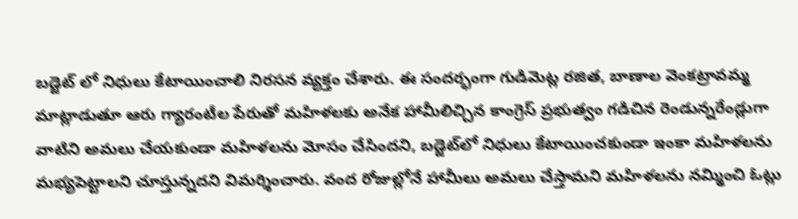బడ్జెట్ లో నిధులు కేటాయించాలి నిరసన వ్యక్తం చేశారు. ఈ సందర్భంగా గుడిమెట్ల రజిత, బాణాల వెంకట్రావమ్మ మాట్లాడుతూ ఆరు గ్యారంటీల పేరుతో మహిళలకు అనేక హామీలిచ్చిన కాంగ్రెస్‌ ప్రభుత్వం గడిచిన రెండున్నరేండ్లుగా వాటిని అమలు చేయకుండా మహిళలను మోసం చేసిందని, బడ్జెట్‌లో నిధులు కేటాయించకుండా ఇంకా మహిళలను మభ్యపెట్టాలని చూస్తున్నదని విమర్శించారు. వంద రోజుల్లోనే హామీలు అమలు చేస్తామని మహిళలను నమ్మించి ఓట్లు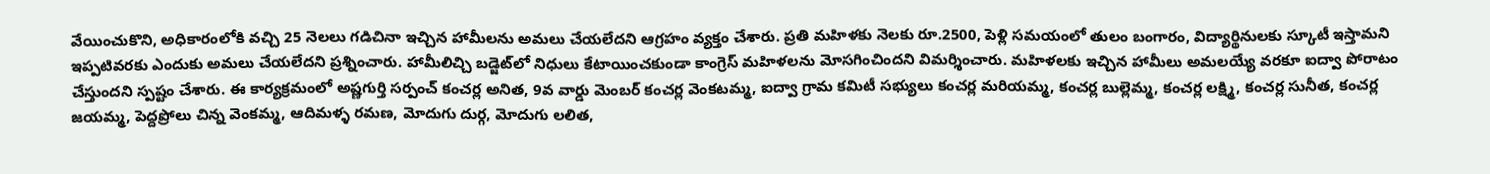వేయించుకొని, అధికారంలోకి వచ్చి 25 నెలలు గడిచినా ఇచ్చిన హామీలను అమలు చేయలేదని ఆగ్రహం వ్యక్తం చేశారు. ప్రతి మహిళకు నెలకు రూ.2500, పెళ్లి సమయంలో తులం బంగారం, విద్యార్థినులకు స్కూటీ ఇస్తామని ఇప్పటివరకు ఎందుకు అమలు చేయలేదని ప్రశ్నించారు. హామీలిచ్చి బడ్జెట్‌లో నిధులు కేటాయించకుండా కాంగ్రెస్‌ మహిళలను మోసగించిందని విమర్శించారు. మహిళలకు ఇచ్చిన హామీలు అమలయ్యే వరకూ ఐద్వా పోరాటం చేస్తుందని స్పష్టం చేశారు. ఈ కార్యక్రమంలో అష్ణగుర్తి సర్పంచ్ కంచర్ల అనిత, 9వ వార్డు మెంబర్ కంచర్ల వెంకటమ్మ, ఐద్వా గ్రామ కమిటీ సభ్యులు కంచర్ల మరియమ్మ, కంచర్ల బుల్లెమ్మ, కంచర్ల లక్ష్మి, కంచర్ల సునీత, కంచర్ల జయమ్మ, పెద్దప్రోలు చిన్న వెంకమ్మ, ఆదిమళ్ళ రమణ, మోదుగు దుర్గ, మోదుగు లలిత,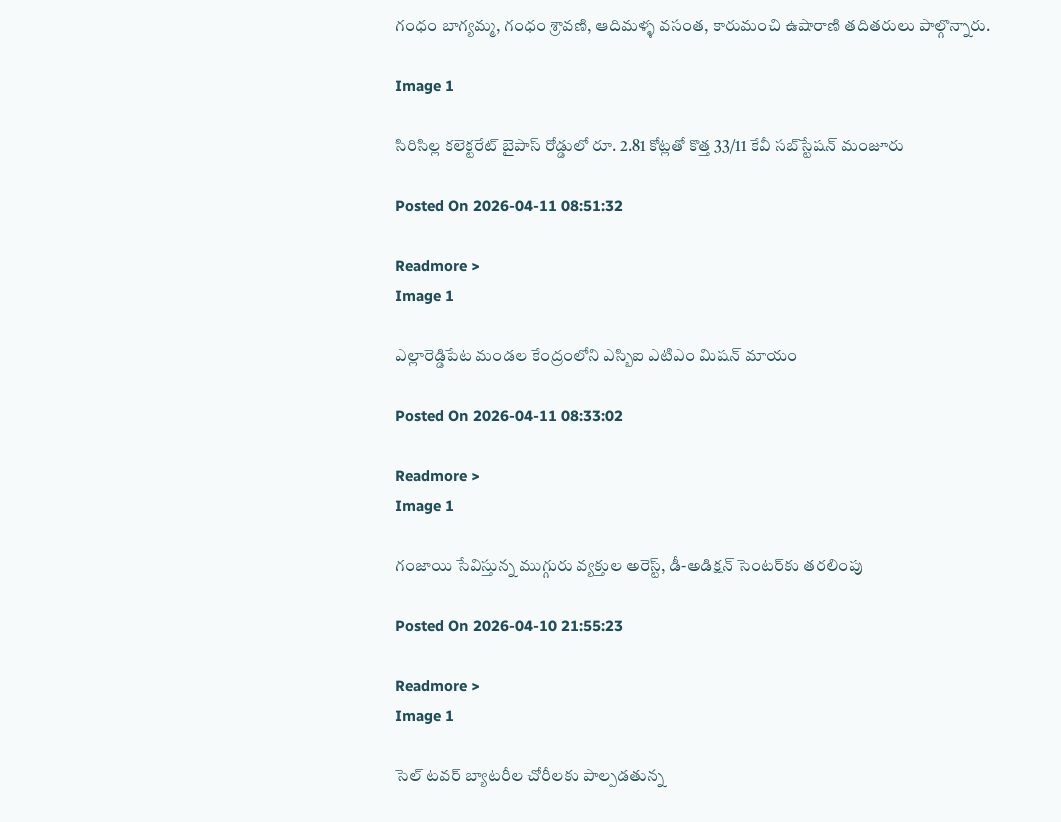గంధం బాగ్యమ్మ, గంధం శ్రావణి, ఆదిమళ్ళ వసంత, కారుమంచి ఉషారాణి తదితరులు పాల్గొన్నారు.

Image 1

సిరిసిల్ల కలెక్టరేట్ బైపాస్ రోడ్డులో రూ. 2.81 కోట్లతో కొత్త 33/11 కేవీ సబ్‌స్టేషన్ మంజూరు

Posted On 2026-04-11 08:51:32

Readmore >
Image 1

ఎల్లారెడ్డిపేట మండల కేంద్రంలోని ఎస్బిఐ ఎటిఎం మిషన్ మాయం

Posted On 2026-04-11 08:33:02

Readmore >
Image 1

గంజాయి సేవిస్తున్న ముగ్గురు వ్యక్తుల అరెస్ట్, డీ-అడిక్షన్ సెంటర్‌కు తరలింపు

Posted On 2026-04-10 21:55:23

Readmore >
Image 1

సెల్ టవర్ బ్యాటరీల చోరీలకు పాల్పడతున్న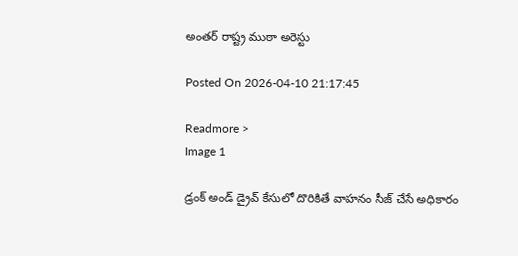అంతర్ రాష్ట్ర ముఠా అరెస్టు

Posted On 2026-04-10 21:17:45

Readmore >
Image 1

డ్రంక్ అండ్ డ్రైవ్ కేసులో దొరికితే వాహనం సీజ్ చేసే అధికారం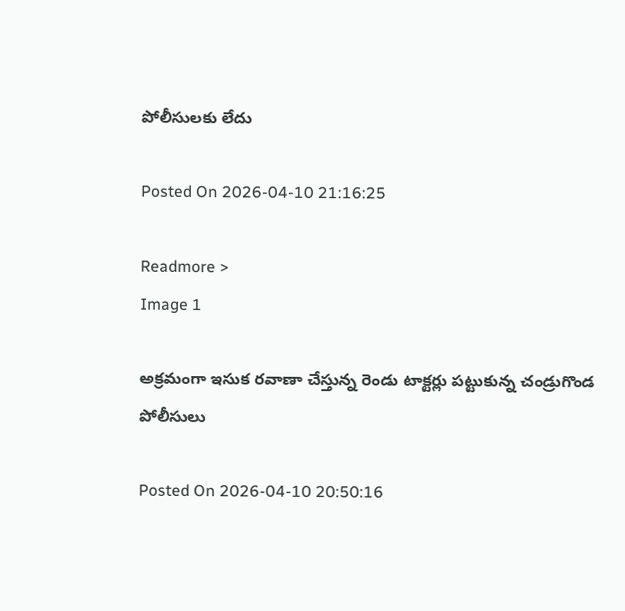పోలీసులకు లేదు

Posted On 2026-04-10 21:16:25

Readmore >
Image 1

అక్రమంగా ఇసుక రవాణా చేస్తున్న రెండు టాక్టర్లు పట్టుకున్న చండ్రుగొండ పోలీసులు

Posted On 2026-04-10 20:50:16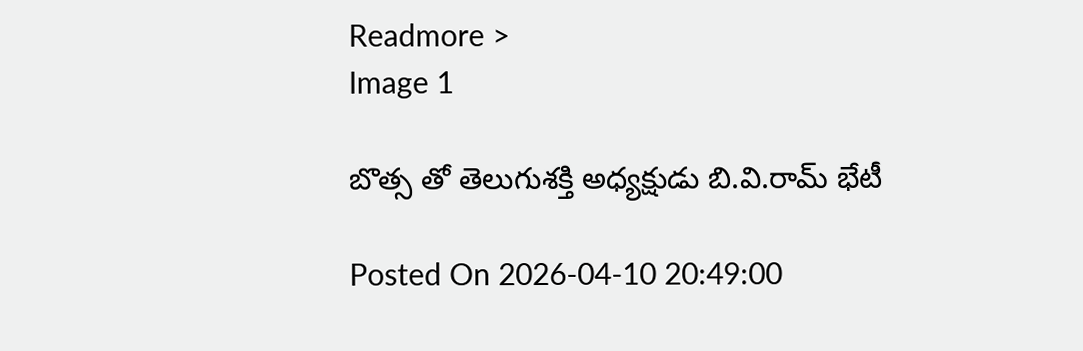Readmore >
Image 1

బొత్స తో తెలుగుశక్తి అధ్యక్షుడు బి.వి.రామ్ భేటీ

Posted On 2026-04-10 20:49:00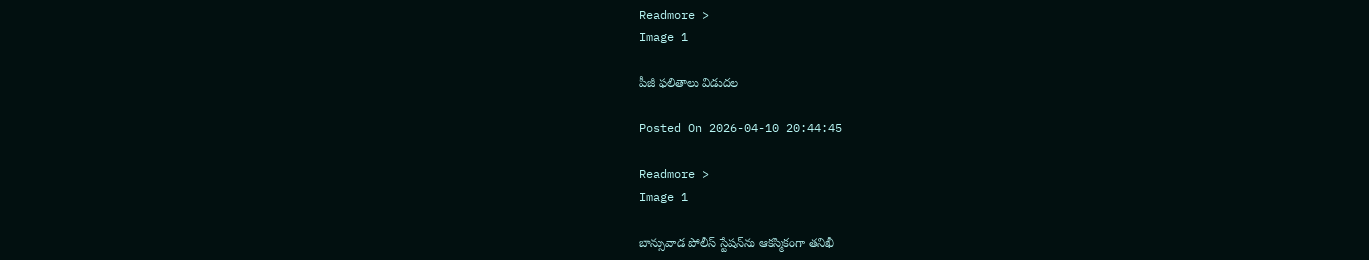Readmore >
Image 1

పీజీ ఫలితాలు విడుదల

Posted On 2026-04-10 20:44:45

Readmore >
Image 1

బాన్సువాడ పోలీస్ స్టేషన్‌ను ఆకస్మికంగా తనిఖీ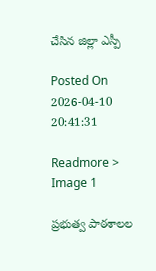చేసిన జిల్లా ఎస్పీ

Posted On 2026-04-10 20:41:31

Readmore >
Image 1

ప్రభుత్వ పాఠశాలల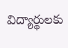విద్యార్థులకు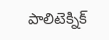పాలిటెక్నిక్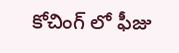కోచింగ్ లో ఫీజు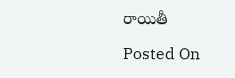రాయితీ

Posted On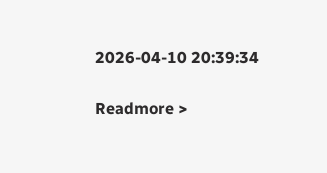2026-04-10 20:39:34

Readmore >